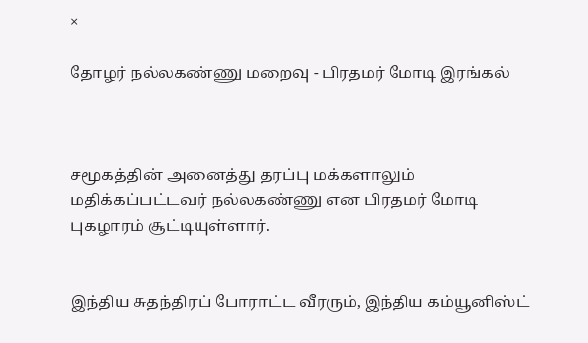×

தோழர் நல்லகண்ணு மறைவு - பிரதமர் மோடி இரங்கல்



சமூகத்தின் அனைத்து தரப்பு மக்களாலும் மதிக்கப்பட்டவர் நல்லகண்ணு என பிரதமர் மோடி புகழாரம் சூட்டியுள்ளார்.


இந்திய சுதந்திரப் போராட்ட வீரரும், இந்திய கம்யூனிஸ்ட்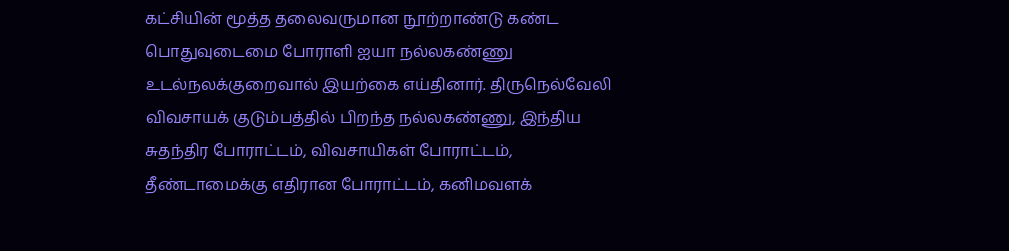கட்சியின் மூத்த தலைவருமான நூற்றாண்டு கண்ட பொதுவுடைமை போராளி ஐயா நல்லகண்ணு  உடல்நலக்குறைவால் இயற்கை எய்தினார். திருநெல்வேலி விவசாயக் குடும்பத்தில் பிறந்த நல்லகண்ணு, இந்திய சுதந்திர போராட்டம், விவசாயிகள் போராட்டம், தீண்டாமைக்கு எதிரான போராட்டம், கனிமவளக்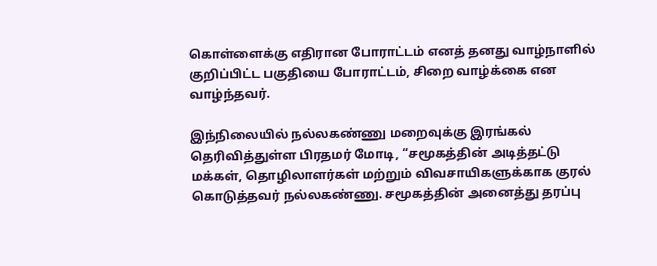கொள்ளைக்கு எதிரான போராட்டம் எனத் தனது வாழ்நாளில் குறிப்பிட்ட பகுதியை போராட்டம், சிறை வாழ்க்கை என வாழ்ந்தவர்.

இந்நிலையில் நல்லகண்ணு மறைவுக்கு இரங்கல் தெரிவித்துள்ள பிரதமர் மோடி, “சமூகத்தின் அடித்தட்டு மக்கள், தொழிலாளர்கள் மற்றும் விவசாயிகளுக்காக குரல் கொடுத்தவர் நல்லகண்ணு. சமூகத்தின் அனைத்து தரப்பு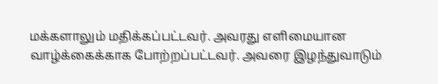மக்களாலும் மதிக்கப்பட்டவர். அவரது எளிமையான வாழ்க்கைக்காக போற்றப்பட்டவர். அவரை இழந்துவாடும்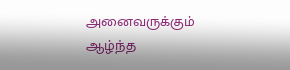அனைவருக்கும் ஆழ்ந்த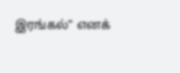இரங்கல்” எனக்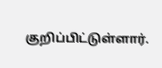குறிப்பிட்டுள்ளார்.